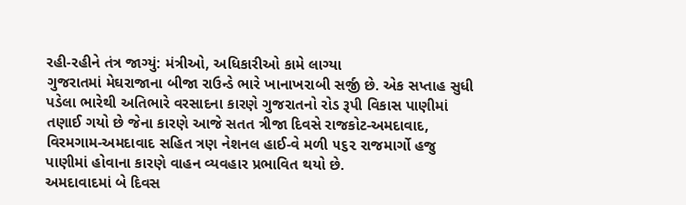રહી-રહીને તંત્ર જાગ્યું: મંત્રીઓ, અધિકારીઓ કામે લાગ્યા
ગુજરાતમાં મેઘરાજાના બીજા રાઉન્ડે ભારે ખાનાખરાબી સર્જી છે. એક સપ્તાહ સુધી પડેલા ભારેથી અતિભારે વરસાદના કારણે ગુજરાતનો રોડ રૂપી વિકાસ પાણીમાં તણાઈ ગયો છે જેના કારણે આજે સતત ત્રીજા દિવસે રાજકોટ-અમદાવાદ, વિરમગામ-અમદાવાદ સહિત ત્રણ નેશનલ હાઈ-વે મળી ૫૬૨ રાજમાર્ગો હજુ પાણીમાં હોવાના કારણે વાહન વ્યવહાર પ્રભાવિત થયો છે.
અમદાવાદમાં બે દિવસ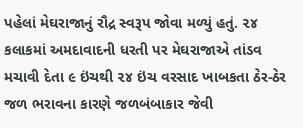પહેલાં મેઘરાજાનું રૌદ્ર સ્વરૂપ જોવા મળ્યું હતું. ૨૪ કલાકમાં અમદાવાદની ધરતી પર મેઘરાજાએ તાંડવ મચાવી દેતા ૯ ઇંચથી ૨૪ ઇંચ વરસાદ ખાબકતા ઠેર-ઠેર જળ ભરાવના કારણે જળબંબાકાર જેવી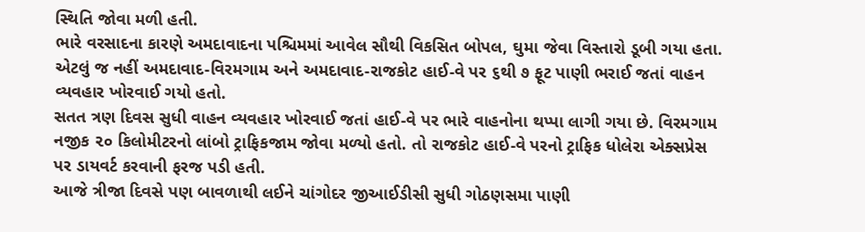સ્થિતિ જોવા મળી હતી.
ભારે વરસાદના કારણે અમદાવાદના પશ્ચિમમાં આવેલ સૌથી વિકસિત બોપલ, ઘુમા જેવા વિસ્તારો ડૂબી ગયા હતા. એટલું જ નહીં અમદાવાદ-વિરમગામ અને અમદાવાદ-રાજકોટ હાઈ-વે પર ૬થી ૭ ફૂટ પાણી ભરાઈ જતાં વાહન વ્યવહાર ખોરવાઈ ગયો હતો.
સતત ત્રણ દિવસ સુધી વાહન વ્યવહાર ખોરવાઈ જતાં હાઈ-વે પર ભારે વાહનોના થપ્પા લાગી ગયા છે. વિરમગામ નજીક ૨૦ કિલોમીટરનો લાંબો ટ્રાફિકજામ જોવા મળ્યો હતો. તો રાજકોટ હાઈ-વે પરનો ટ્રાફિક ધોલેરા એક્સપ્રેસ પર ડાયવર્ટ કરવાની ફરજ પડી હતી.
આજે ત્રીજા દિવસે પણ બાવળાથી લઈને ચાંગોદર જીઆઈડીસી સુધી ગોઠણસમા પાણી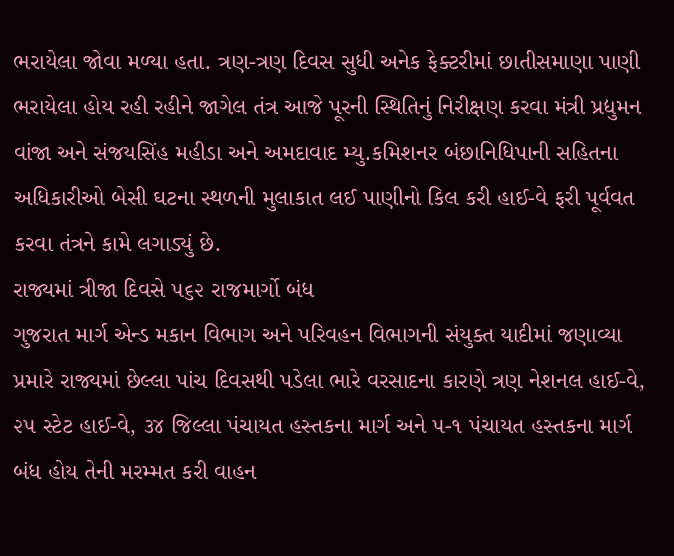ભરાયેલા જોવા મળ્યા હતા. ત્રણ-ત્રણ દિવસ સુધી અનેક ફેક્ટરીમાં છાતીસમાણા પાણી ભરાયેલા હોય રહી રહીને જાગેલ તંત્ર આજે પૂરની સ્થિતિનું નિરીક્ષણ કરવા મંત્રી પ્રદ્યુમન વાંજા અને સંજયસિંહ મહીડા અને અમદાવાદ મ્યુ.કમિશનર બંછાનિધિપાની સહિતના અધિકારીઓ બેસી ઘટના સ્થળની મુલાકાત લઈ પાણીનો કિલ કરી હાઈ-વે ફરી પૂર્વવત કરવા તંત્રને કામે લગાડ્યું છે.
રાજ્યમાં ત્રીજા દિવસે ૫૬૨ રાજમાર્ગો બંધ
ગુજરાત માર્ગ એન્ડ મકાન વિભાગ અને પરિવહન વિભાગની સંયુક્ત યાદીમાં જણાવ્યા પ્રમારે રાજ્યમાં છેલ્લા પાંચ દિવસથી પડેલા ભારે વરસાદના કારણે ત્રણ નેશનલ હાઈ-વે, ૨૫ સ્ટેટ હાઈ-વે, ૩૪ જિલ્લા પંચાયત હસ્તકના માર્ગ અને ૫-૧ પંચાયત હસ્તકના માર્ગ બંધ હોય તેની મરમ્મત કરી વાહન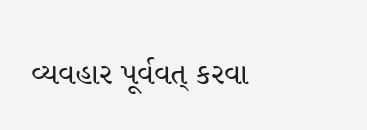વ્યવહાર પૂર્વવત્ કરવા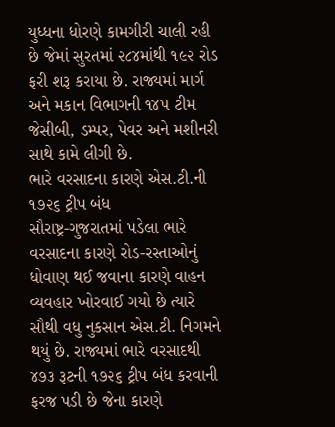યુધ્ધના ધોરણે કામગીરી ચાલી રહી છે જેમાં સુરતમાં ૨૮૪માંથી ૧૯૨ રોડ ફરી શરૂ કરાયા છે. રાજ્યમાં માર્ગ અને મકાન વિભાગની ૧૪૫ ટીમ જેસીબી, ડમ્પર, પેવર અને મશીનરી સાથે કામે લીગી છે.
ભારે વરસાદના કારણે એસ.ટી.ની ૧૭૨૬ ટ્રીપ બંધ
સૌરાષ્ટ્ર-ગુજરાતમાં પડેલા ભારે વરસાદના કારણે રોડ-રસ્તાઓનું ધોવાણ થઈ જવાના કારણે વાહન વ્યવહાર ખોરવાઈ ગયો છે ત્યારે સૌથી વધુ નુકસાન એસ.ટી. નિગમને થયું છે. રાજ્યમાં ભારે વરસાદથી ૪૭૩ રૂટની ૧૭૨૬ ટ્રીપ બંધ કરવાની ફરજ પડી છે જેના કારણે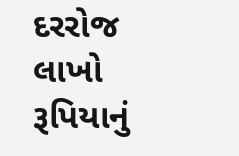દરરોજ લાખો રૂપિયાનું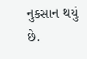નુકસાન થયું છે.